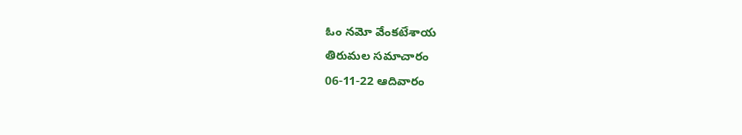ఓం నమో వేంకటేశాయ
తిరుమల సమాచారం
06-11-22 ఆదివారం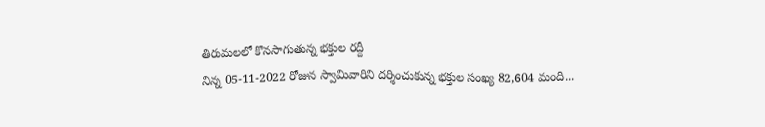తిరుమలలో కొనసాగుతున్న భక్తుల రద్దీ
నిన్న 05-11-2022 రోజున స్వామివారిని దర్శించుకున్న భక్తుల సంఖ్య 82,604 మంది...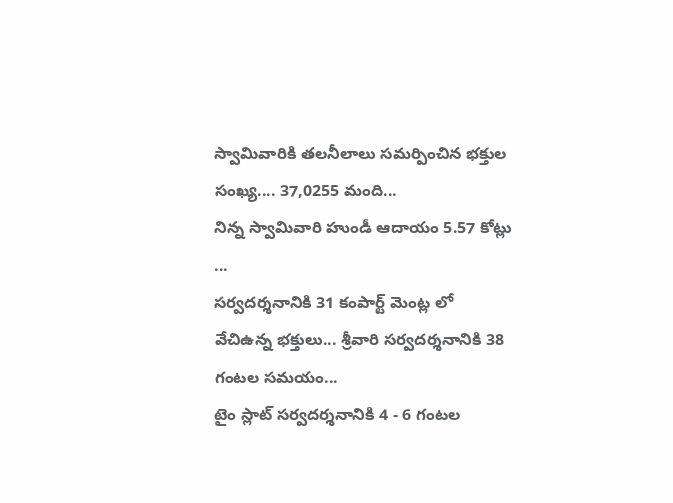స్వామివారికి తలనీలాలు సమర్పించిన భక్తుల సంఖ్య.... 37,0255 మంది...
నిన్న స్వామివారి హుండీ ఆదాయం 5.57 కోట్లు ...
సర్వదర్శనానికి 31 కంపార్ట్ మెంట్ల లో వేచిఉన్న భక్తులు... శ్రీవారి సర్వదర్శనానికి 38 గంటల సమయం...
టైం స్లాట్ సర్వదర్శనానికి 4 - 6 గంటల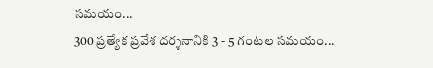సమయం...
300 ప్రత్యేక ప్రవేశ దర్శనానికి 3 - 5 గంటల సమయం...